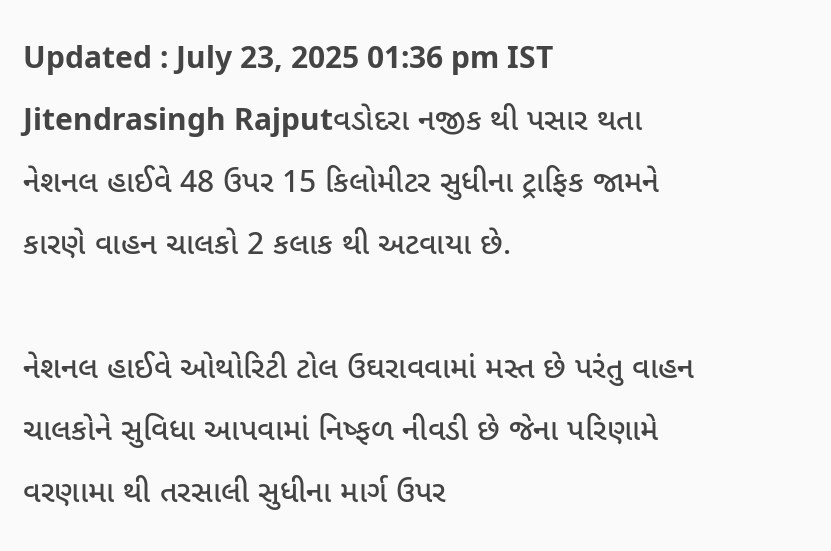Updated : July 23, 2025 01:36 pm IST
Jitendrasingh Rajputવડોદરા નજીક થી પસાર થતા નેશનલ હાઈવે 48 ઉપર 15 કિલોમીટર સુધીના ટ્રાફિક જામને કારણે વાહન ચાલકો 2 કલાક થી અટવાયા છે.

નેશનલ હાઈવે ઓથોરિટી ટોલ ઉઘરાવવામાં મસ્ત છે પરંતુ વાહન ચાલકોને સુવિધા આપવામાં નિષ્ફળ નીવડી છે જેના પરિણામે વરણામા થી તરસાલી સુધીના માર્ગ ઉપર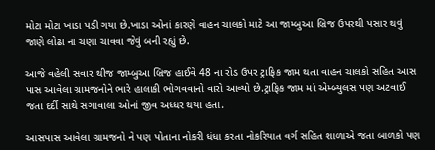મોટા મોટા ખાડા પડી ગયા છે.ખાડા ઓનાં કારણે વાહન ચાલકો માટે આ જામ્બુઆ બ્રિજ ઉપરથી પસાર થવું જાણે લોઢા ના ચણા ચાવવા જેવું બની રહ્યું છે.

આજે વહેલી સવાર થીજ જામ્બુઆ બ્રિજ હાઈવે 48 ના રોડ ઉપર ટ્રાફિક જામ થતા વાહન ચાલકો સહિત આસ પાસ આવેલા ગ્રામજનોને ભારે હાલાકી ભોગવવાનો વારો આવ્યો છે.ટ્રાફિક જામ માં એમ્બ્યુલસ પણ અટવાઈ જતા દર્દી સાથે સગાવાલા ઓનાં જીવ અધ્ધર થયા હતા.

આસપાસ આવેલા ગ્રામજનો ને પણ પોતાના નોકરી ધંધા કરતા નોકરિયાત વર્ગ સહિત શાળાએ જતા બાળકો પણ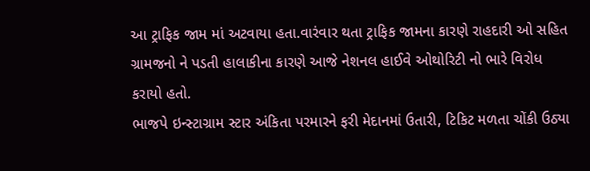આ ટ્રાફિક જામ માં અટવાયા હતા.વારંવાર થતા ટ્રાફિક જામના કારણે રાહદારી ઓ સહિત ગ્રામજનો ને પડતી હાલાકીના કારણે આજે નેશનલ હાઈવે ઓથોરિટી નો ભારે વિરોધ કરાયો હતો.
ભાજપે ઇન્સ્ટાગ્રામ સ્ટાર અંકિતા પરમારને ફરી મેદાનમાં ઉતારી, ટિકિટ મળતા ચોંકી ઉઠ્યા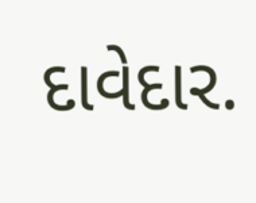દાવેદાર.